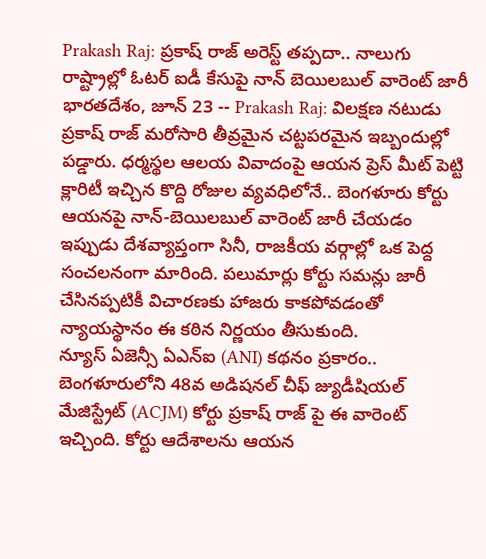Prakash Raj: ప్రకాష్ రాజ్ అరెస్ట్ తప్పదా.. నాలుగు రాష్ట్రాల్లో ఓటర్ ఐడీ కేసుపై నాన్ బెయిలబుల్ వారెంట్ జారీ
భారతదేశం, జూన్ 23 -- Prakash Raj: విలక్షణ నటుడు ప్రకాష్ రాజ్ మరోసారి తీవ్రమైన చట్టపరమైన ఇబ్బందుల్లో పడ్డారు. ధర్మస్థల ఆలయ వివాదంపై ఆయన ప్రెస్ మీట్ పెట్టి క్లారిటీ ఇచ్చిన కొద్ది రోజుల వ్యవధిలోనే.. బెంగళూరు కోర్టు ఆయనపై నాన్-బెయిలబుల్ వారెంట్ జారీ చేయడం ఇప్పుడు దేశవ్యాప్తంగా సినీ, రాజకీయ వర్గాల్లో ఒక పెద్ద సంచలనంగా మారింది. పలుమార్లు కోర్టు సమన్లు జారీ చేసినప్పటికీ విచారణకు హాజరు కాకపోవడంతో న్యాయస్థానం ఈ కఠిన నిర్ణయం తీసుకుంది.
న్యూస్ ఏజెన్సీ ఏఎన్ఐ (ANI) కథనం ప్రకారం.. బెంగళూరులోని 48వ అడిషనల్ చీఫ్ జ్యుడీషియల్ మేజిస్ట్రేట్ (ACJM) కోర్టు ప్రకాష్ రాజ్ పై ఈ వారెంట్ ఇచ్చింది. కోర్టు ఆదేశాలను ఆయన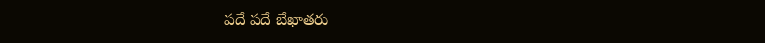పదే పదే బేఖాతరు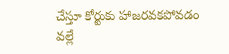చేస్తూ కోర్టుకు హాజరవకపోవడం వల్లే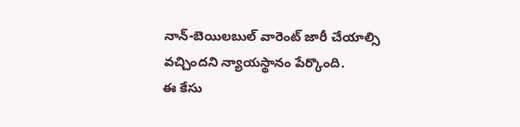నాన్-బెయిలబుల్ వారెంట్ జారీ చేయాల్సి వచ్చిందని న్యాయస్థానం పేర్కొంది.
ఈ కేసు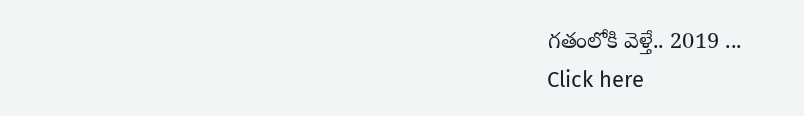గతంలోకి వెళ్తే.. 2019 ...
Click here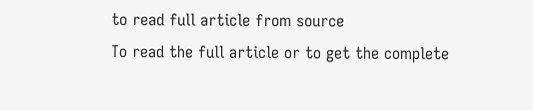to read full article from source
To read the full article or to get the complete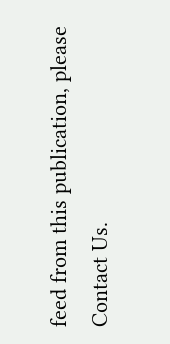feed from this publication, please
Contact Us.